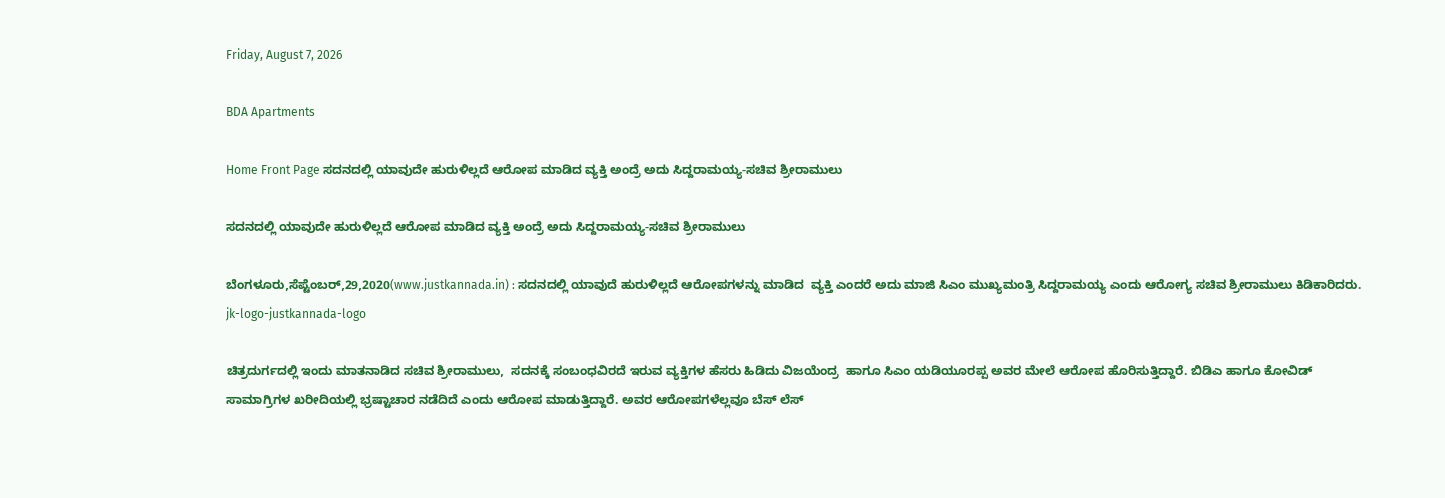Friday, August 7, 2026

BDA Apartments

Home Front Page ಸದನದಲ್ಲಿ ಯಾವುದೇ ಹುರುಳಿಲ್ಲದೆ ಆರೋಪ ಮಾಡಿದ ವ್ಯಕ್ತಿ ಅಂದ್ರೆ ಅದು ಸಿದ್ದರಾಮಯ್ಯ-ಸಚಿವ ಶ್ರೀರಾಮುಲು

ಸದನದಲ್ಲಿ ಯಾವುದೇ ಹುರುಳಿಲ್ಲದೆ ಆರೋಪ ಮಾಡಿದ ವ್ಯಕ್ತಿ ಅಂದ್ರೆ ಅದು ಸಿದ್ದರಾಮಯ್ಯ-ಸಚಿವ ಶ್ರೀರಾಮುಲು

ಬೆಂಗಳೂರು,ಸೆಪ್ಟೆಂಬರ್,29,2020(www.justkannada.in) : ಸದನದಲ್ಲಿ ಯಾವುದೆ ಹುರುಳಿಲ್ಲದೆ ಆರೋಪಗಳನ್ನು ಮಾಡಿದ  ವ್ಯಕ್ತಿ ಎಂದರೆ ಅದು ಮಾಜಿ ಸಿಎಂ ಮುಖ್ಯಮಂತ್ರಿ ಸಿದ್ದರಾಮಯ್ಯ ಎಂದು ಆರೋಗ್ಯ ಸಚಿವ ಶ್ರೀರಾಮುಲು ಕಿಡಿಕಾರಿದರು. jk-logo-justkannada-logo

ಚಿತ್ರದುರ್ಗದಲ್ಲಿ ಇಂದು ಮಾತನಾಡಿದ ಸಚಿವ ಶ್ರೀರಾಮುಲು,  ಸದನಕ್ಕೆ ಸಂಬಂಧವಿರದೆ ಇರುವ ವ್ಯಕ್ತಿಗಳ ಹೆಸರು ಹಿಡಿದು ವಿಜಯೆಂದ್ರ  ಹಾಗೂ ಸಿಎಂ ಯಡಿಯೂರಪ್ಪ ಅವರ ಮೇಲೆ ಆರೋಪ ಹೊರಿಸುತ್ತಿದ್ದಾರೆ. ಬಿಡಿಎ ಹಾಗೂ ಕೋವಿಡ್ ಸಾಮಾಗ್ರಿಗಳ ಖರೀದಿಯಲ್ಲಿ ಭ್ರಷ್ಟಾಚಾರ ನಡೆದಿದೆ ಎಂದು ಆರೋಪ ಮಾಡುತ್ತಿದ್ದಾರೆ. ಅವರ ಆರೋಪಗಳೆಲ್ಲವೂ ಬೆಸ್ ಲೆಸ್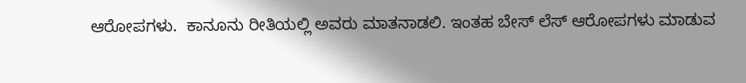ಆರೋಪಗಳು.  ಕಾನೂನು ರೀತಿಯಲ್ಲಿ ಅವರು ಮಾತನಾಡಲಿ. ಇಂತಹ ಬೇಸ್ ಲೆಸ್ ಆರೋಪಗಳು ಮಾಡುವ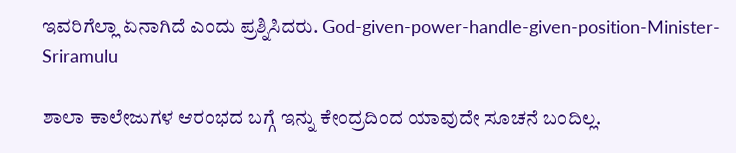ಇವರಿಗೆಲ್ಲಾ ಏನಾಗಿದೆ ಎಂದು ಪ್ರಶ್ನಿಸಿದರು. God-given-power-handle-given-position-Minister-Sriramulu

ಶಾಲಾ ಕಾಲೇಜುಗಳ ಆರಂಭದ ಬಗ್ಗೆ ಇನ್ನು ಕೇಂದ್ರದಿಂದ ಯಾವುದೇ ಸೂಚನೆ ಬಂದಿಲ್ಲ.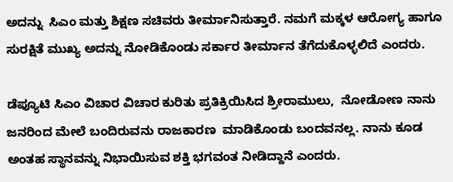ಅದನ್ನು  ಸಿಎಂ ಮತ್ತು ಶಿಕ್ಷಣ ಸಚಿವರು ತೀರ್ಮಾನಿಸುತ್ತಾರೆ. ನಮಗೆ ಮಕ್ಕಳ ಆರೋಗ್ಯ ಹಾಗೂ ಸುರಕ್ಷಿತೆ ಮುಖ್ಯ ಅದನ್ನು ನೋಡಿಕೊಂಡು ಸರ್ಕಾರ ತೀರ್ಮಾನ ತೆಗೆದುಕೊಳ್ಳಲಿದೆ ಎಂದರು.

ಡೆಪ್ಯೂಟಿ ಸಿಎಂ ವಿಚಾರ ವಿಚಾರ ಕುರಿತು ಪ್ರತಿಕ್ರಿಯಿಸಿದ ಶ್ರೀರಾಮುಲು,  ನೋಡೋಣ ನಾನು ಜನರಿಂದ ಮೇಲೆ ಬಂದಿರುವನು ರಾಜಕಾರಣ  ಮಾಡಿಕೊಂಡು ಬಂದವನಲ್ಲ. ನಾನು ಕೂಡ ಅಂತಹ ಸ್ಥಾನವನ್ನು ನಿಭಾಯಿಸುವ ಶಕ್ತಿ ಭಗವಂತ ನೀಡಿದ್ದಾನೆ ಎಂದರು.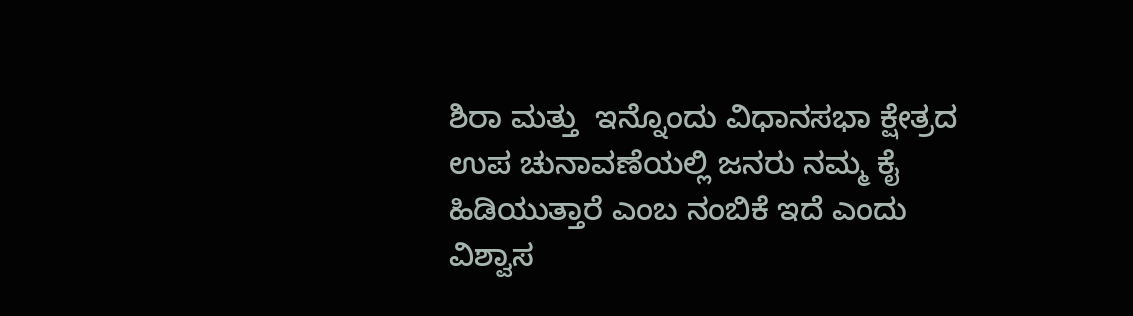ಶಿರಾ ಮತ್ತು  ಇನ್ನೊಂದು ವಿಧಾನಸಭಾ ಕ್ಷೇತ್ರದ ಉಪ ಚುನಾವಣೆಯಲ್ಲಿ ಜನರು ನಮ್ಮ ಕೈ ಹಿಡಿಯುತ್ತಾರೆ ಎಂಬ ನಂಬಿಕೆ ಇದೆ ಎಂದು ವಿಶ್ವಾಸ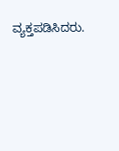ವ್ಯಕ್ತಪಡಿಸಿದರು.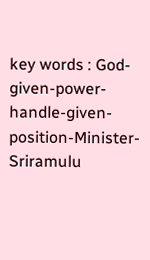key words : God-given-power-handle-given-position-Minister-Sriramulu